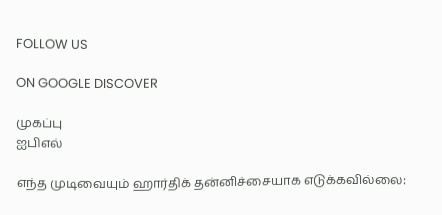FOLLOW US

ON GOOGLE DISCOVER

முகப்பு
ஐபிஎல்

எந்த முடிவையும் ஹார்திக் தன்னிச்சையாக எடுக்கவில்லை: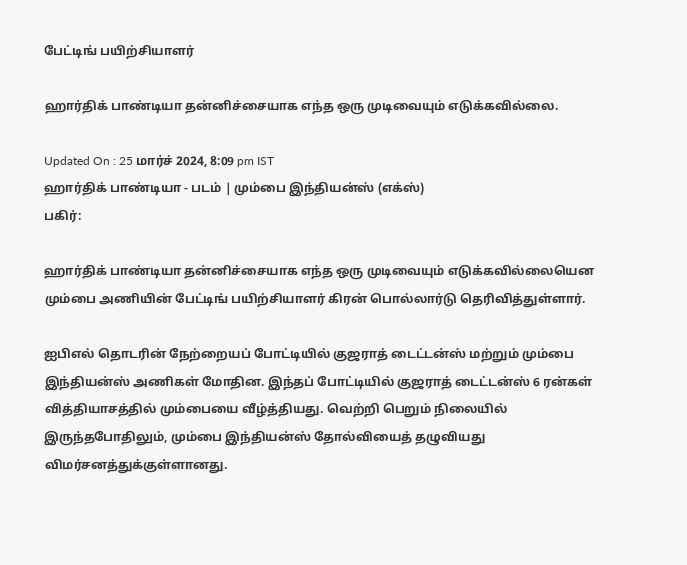பேட்டிங் பயிற்சியாளர்

ஹார்திக் பாண்டியா தன்னிச்சையாக எந்த ஒரு முடிவையும் எடுக்கவில்லை.

Updated On : 25 மார்ச் 2024, 8:09 pm IST
ஹார்திக் பாண்டியா - படம் | மும்பை இந்தியன்ஸ் (எக்ஸ்)
பகிர்:

ஹார்திக் பாண்டியா தன்னிச்சையாக எந்த ஒரு முடிவையும் எடுக்கவில்லையென மும்பை அணியின் பேட்டிங் பயிற்சியாளர் கிரன் பொல்லார்டு தெரிவித்துள்ளார்.

ஐபிஎல் தொடரின் நேற்றையப் போட்டியில் குஜராத் டைட்டன்ஸ் மற்றும் மும்பை இந்தியன்ஸ் அணிகள் மோதின. இந்தப் போட்டியில் குஜராத் டைட்டன்ஸ் 6 ரன்கள் வித்தியாசத்தில் மும்பையை வீழ்த்தியது. வெற்றி பெறும் நிலையில் இருந்தபோதிலும், மும்பை இந்தியன்ஸ் தோல்வியைத் தழுவியது விமர்சனத்துக்குள்ளானது.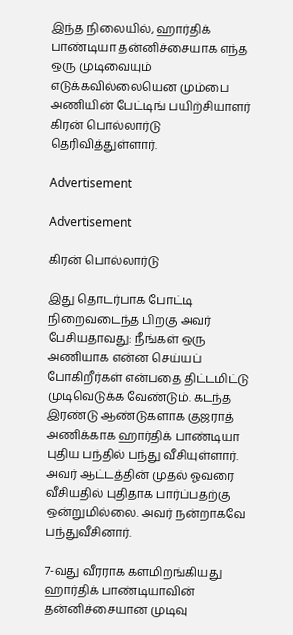இந்த நிலையில், ஹார்திக் பாண்டியா தன்னிச்சையாக எந்த ஒரு முடிவையும் எடுக்கவில்லையென மும்பை அணியின் பேட்டிங் பயிற்சியாளர் கிரன் பொல்லார்டு தெரிவித்துள்ளார்.

Advertisement

Advertisement

கிரன் பொல்லார்டு

இது தொடர்பாக போட்டி நிறைவடைந்த பிறகு அவர் பேசியதாவது: நீங்கள் ஒரு அணியாக என்ன செய்யப் போகிறீர்கள் என்பதை திட்டமிட்டு முடிவெடுக்க வேண்டும். கடந்த இரண்டு ஆண்டுகளாக குஜராத் அணிக்காக ஹார்திக் பாண்டியா புதிய பந்தில் பந்து வீசியுள்ளார். அவர் ஆட்டத்தின் முதல் ஓவரை வீசியதில் புதிதாக பார்ப்பதற்கு ஒன்றுமில்லை. அவர் நன்றாகவே பந்துவீசினார்.

7-வது வீரராக களமிறங்கியது ஹார்திக் பாண்டியாவின் தன்னிச்சையான முடிவு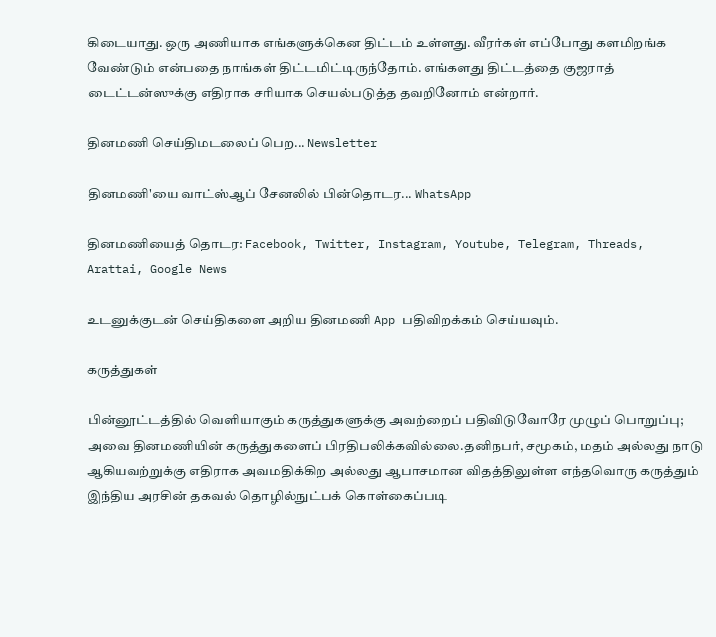கிடையாது. ஒரு அணியாக எங்களுக்கென திட்டம் உள்ளது. வீரர்கள் எப்போது களமிறங்க வேண்டும் என்பதை நாங்கள் திட்டமிட்டிருந்தோம். எங்களது திட்டத்தை குஜராத் டைட்டன்ஸுக்கு எதிராக சரியாக செயல்படுத்த தவறினோம் என்றார்.

தினமணி செய்திமடலைப் பெற... Newsletter

தினமணி'யை வாட்ஸ்ஆப் சேனலில் பின்தொடர... WhatsApp

தினமணியைத் தொடர: Facebook, Twitter, Instagram, Youtube, Telegram, Threads, Arattai, Google News

உடனுக்குடன் செய்திகளை அறிய தினமணி App பதிவிறக்கம் செய்யவும்.

கருத்துகள்

பின்னூட்டத்தில் வெளியாகும் கருத்துகளுக்கு அவற்றைப் பதிவிடுவோரே முழுப் பொறுப்பு; அவை தினமணியின் கருத்துகளைப் பிரதிபலிக்கவில்லை.தனிநபர், சமூகம், மதம் அல்லது நாடு ஆகியவற்றுக்கு எதிராக அவமதிக்கிற அல்லது ஆபாசமான விதத்திலுள்ள எந்தவொரு கருத்தும் இந்திய அரசின் தகவல் தொழில்நுட்பக் கொள்கைப்படி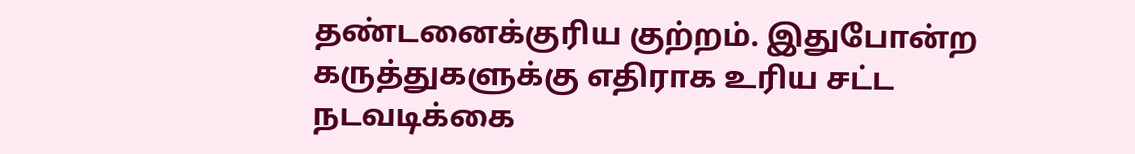தண்டனைக்குரிய குற்றம். இதுபோன்ற கருத்துகளுக்கு எதிராக உரிய சட்ட நடவடிக்கை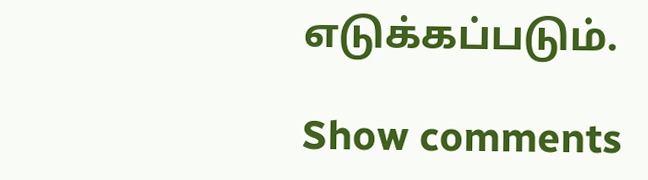எடுக்கப்படும்.

Show comments